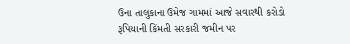ઉના તાલુકાના ઉમેજ ગામમાં આજે સવારથી કરોડો રૂપિયાની કિંમતી સરકારી જમીન પર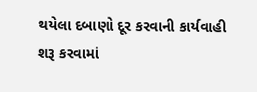થયેલા દબાણો દૂર કરવાની કાર્યવાહી શરૂ કરવામાં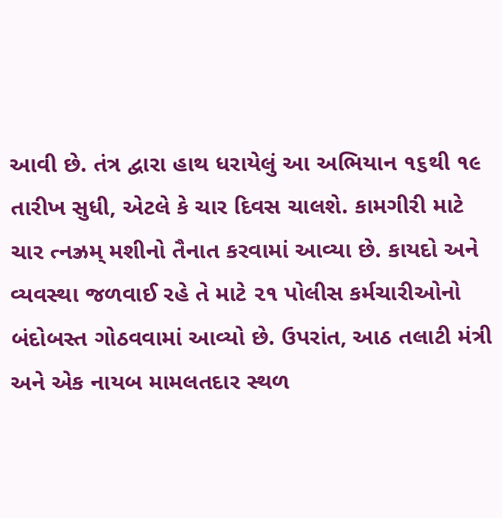આવી છે. તંત્ર દ્વારા હાથ ધરાયેલું આ અભિયાન ૧૬થી ૧૯ તારીખ સુધી, એટલે કે ચાર દિવસ ચાલશે. કામગીરી માટે ચાર ત્નઝ્રમ્ મશીનો તૈનાત કરવામાં આવ્યા છે. કાયદો અને વ્યવસ્થા જળવાઈ રહે તે માટે ૨૧ પોલીસ કર્મચારીઓનો બંદોબસ્ત ગોઠવવામાં આવ્યો છે. ઉપરાંત, આઠ તલાટી મંત્રી અને એક નાયબ મામલતદાર સ્થળ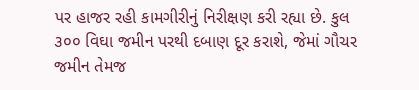પર હાજર રહી કામગીરીનું નિરીક્ષણ કરી રહ્યા છે. કુલ ૩૦૦ વિઘા જમીન પરથી દબાણ દૂર કરાશે, જેમાં ગૌચર જમીન તેમજ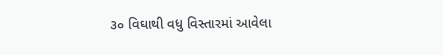૩૦ વિઘાથી વધુ વિસ્તારમાં આવેલા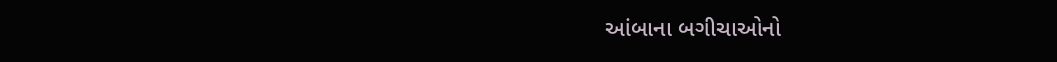આંબાના બગીચાઓનો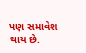પણ સમાવેશ થાય છે.